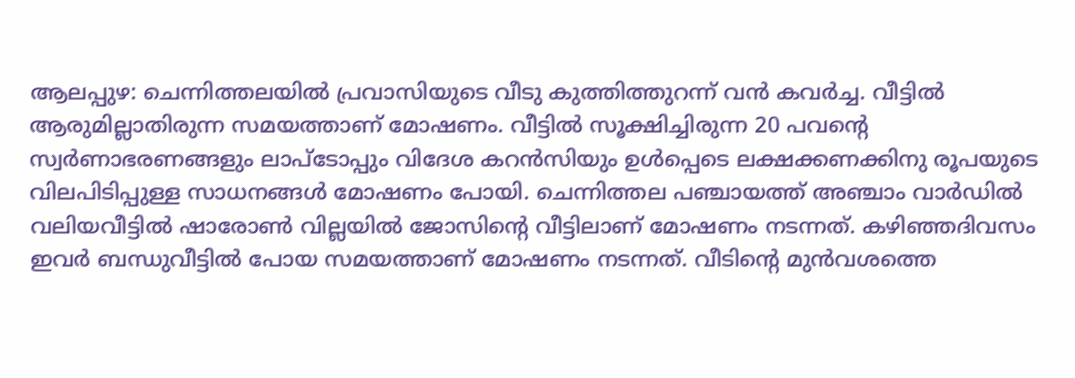ആലപ്പുഴ: ചെന്നിത്തലയില്‍ പ്രവാസിയുടെ വീടു കുത്തിത്തുറന്ന് വന്‍ കവര്‍ച്ച. വീട്ടില്‍ ആരുമില്ലാതിരുന്ന സമയത്താണ് മോഷണം. വീട്ടില്‍ സൂക്ഷിച്ചിരുന്ന 20 പവന്റെ സ്വര്‍ണാഭരണങ്ങളും ലാപ്‌ടോപ്പും വിദേശ കറന്‍സിയും ഉള്‍പ്പെടെ ലക്ഷക്കണക്കിനു രൂപയുടെ വിലപിടിപ്പുള്ള സാധനങ്ങള്‍ മോഷണം പോയി. ചെന്നിത്തല പഞ്ചായത്ത് അഞ്ചാം വാര്‍ഡില്‍ വലിയവീട്ടില്‍ ഷാരോണ്‍ വില്ലയില്‍ ജോസിന്റെ വീട്ടിലാണ് മോഷണം നടന്നത്. കഴിഞ്ഞദിവസം ഇവര്‍ ബന്ധുവീട്ടില്‍ പോയ സമയത്താണ് മോഷണം നടന്നത്. വീടിന്റെ മുന്‍വശത്തെ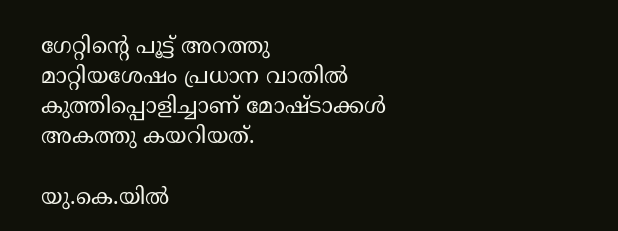ഗേറ്റിന്റെ പൂട്ട് അറത്തു മാറ്റിയശേഷം പ്രധാന വാതില്‍ കുത്തിപ്പൊളിച്ചാണ് മോഷ്ടാക്കള്‍ അകത്തു കയറിയത്.

യു.കെ.യില്‍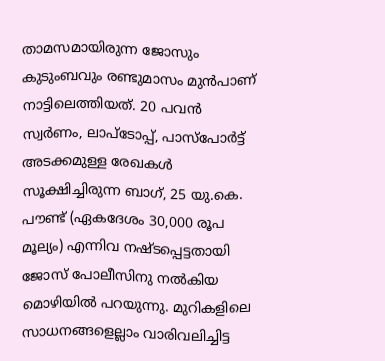താമസമായിരുന്ന ജോസും കുടുംബവും രണ്ടുമാസം മുന്‍പാണ് നാട്ടിലെത്തിയത്. 20 പവന്‍ സ്വര്‍ണം, ലാപ്‌ടോപ്പ്, പാസ്‌പോര്‍ട്ട് അടക്കമുള്ള രേഖകള്‍ സൂക്ഷിച്ചിരുന്ന ബാഗ്, 25 യു.കെ. പൗണ്ട് (ഏകദേശം 30,000 രൂപ മൂല്യം) എന്നിവ നഷ്ടപ്പെട്ടതായി ജോസ് പോലീസിനു നല്‍കിയ മൊഴിയില്‍ പറയുന്നു. മുറികളിലെ സാധനങ്ങളെല്ലാം വാരിവലിച്ചിട്ട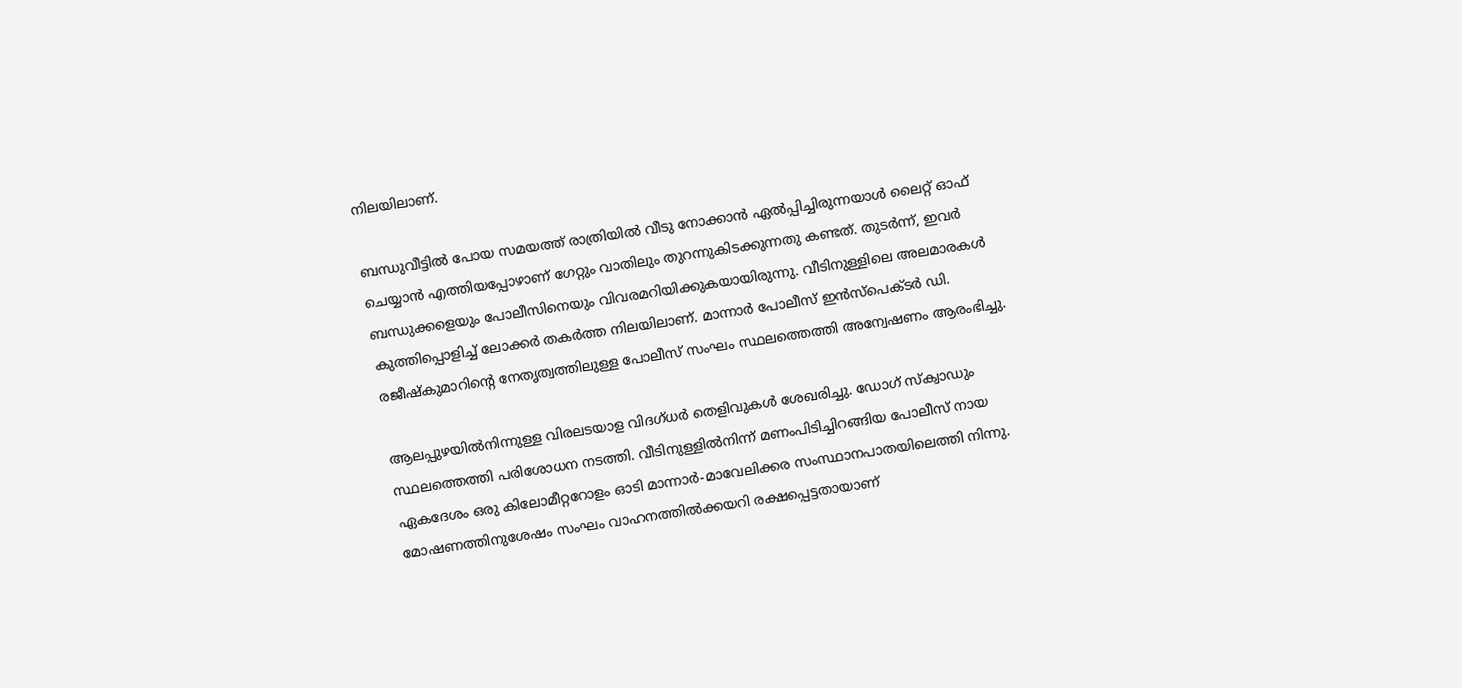നിലയിലാണ്.

ബന്ധുവീട്ടില്‍ പോയ സമയത്ത് രാത്രിയില്‍ വീടു നോക്കാന്‍ ഏല്‍പ്പിച്ചിരുന്നയാള്‍ ലൈറ്റ് ഓഫ് ചെയ്യാന്‍ എത്തിയപ്പോഴാണ് ഗേറ്റും വാതിലും തുറന്നുകിടക്കുന്നതു കണ്ടത്. തുടര്‍ന്ന്, ഇവര്‍ ബന്ധുക്കളെയും പോലീസിനെയും വിവരമറിയിക്കുകയായിരുന്നു. വീടിനുള്ളിലെ അലമാരകള്‍ കുത്തിപ്പൊളിച്ച് ലോക്കര്‍ തകര്‍ത്ത നിലയിലാണ്. മാന്നാര്‍ പോലീസ് ഇന്‍സ്‌പെക്ടര്‍ ഡി. രജീഷ്‌കുമാറിന്റെ നേതൃത്വത്തിലുള്ള പോലീസ് സംഘം സ്ഥലത്തെത്തി അന്വേഷണം ആരംഭിച്ചു.

ആലപ്പുഴയില്‍നിന്നുള്ള വിരലടയാള വിദഗ്ധര്‍ തെളിവുകള്‍ ശേഖരിച്ചു. ഡോഗ് സ്‌ക്വാഡും സ്ഥലത്തെത്തി പരിശോധന നടത്തി. വീടിനുള്ളില്‍നിന്ന് മണംപിടിച്ചിറങ്ങിയ പോലീസ് നായ ഏകദേശം ഒരു കിലോമീറ്ററോളം ഓടി മാന്നാര്‍-മാവേലിക്കര സംസ്ഥാനപാതയിലെത്തി നിന്നു. മോഷണത്തിനുശേഷം സംഘം വാഹനത്തില്‍ക്കയറി രക്ഷപ്പെട്ടതായാണ്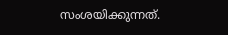സംശയിക്കുന്നത്.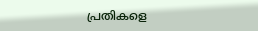പ്രതികളെ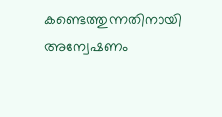കണ്ടെത്തുന്നതിനായി അന്വേഷണം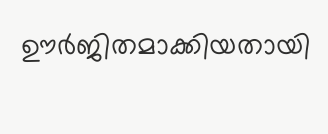ഊര്‍ജിതമാക്കിയതായി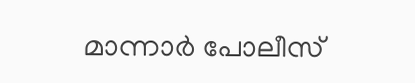മാന്നാര്‍ പോലീസ്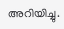അറിയിച്ചു.